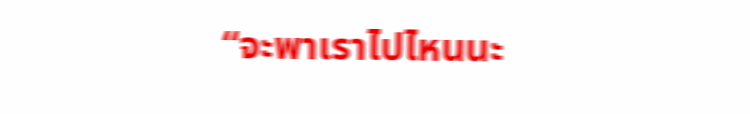“จะพาเราไปไหนนะ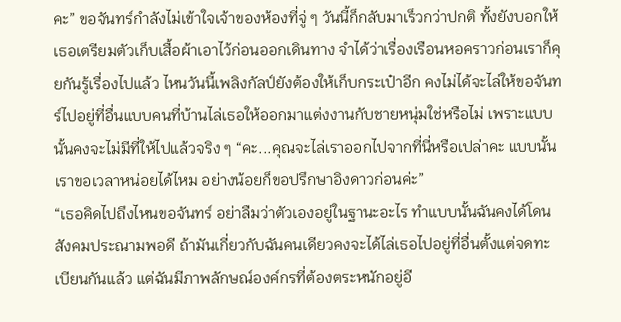คะ” ขอจันทร์กำลังไม่เข้าใจเจ้าของห้องที่จู่ ๆ วันนี้ก็กลับมาเร็วกว่าปกติ ทั้งยังบอกให้เธอเตรียมตัวเก็บเสื้อผ้าเอาไว้ก่อนออกเดินทาง จำได้ว่าเรื่องเรือนหอคราวก่อนเราก็คุยกันรู้เรื่องไปแล้ว ไหนวันนี้เพลิงกัลป์ยังต้องให้เก็บกระเป๋าอีก คงไม่ได้จะไล่ให้ขอจันทร์ไปอยู่ที่อื่นแบบคนที่บ้านไล่เธอให้ออกมาแต่งงานกับชายหนุ่มใช่หรือไม่ เพราะแบบนั้นคงจะไม่มีที่ให้ไปแล้วจริง ๆ “คะ...คุณจะไล่เราออกไปจากที่นี่หรือเปล่าคะ แบบนั้นเราขอเวลาหน่อยได้ไหม อย่างน้อยก็ขอปรึกษาอิงดาวก่อนค่ะ”
“เธอคิดไปถึงไหนขอจันทร์ อย่าลืมว่าตัวเองอยู่ในฐานะอะไร ทำแบบนั้นฉันคงได้โดนสังคมประณามพอดี ถ้ามันเกี่ยวกับฉันคนเดียวคงจะได้ไล่เธอไปอยู่ที่อื่นตั้งแต่จดทะเบียนกันแล้ว แต่ฉันมีภาพลักษณ์องค์กรที่ต้องตระหนักอยู่อี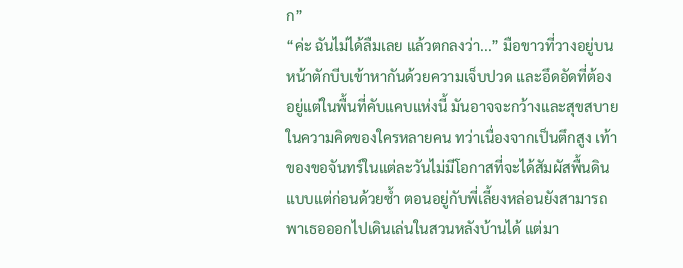ก”
“ค่ะ ฉันไม่ได้ลืมเลย แล้วตกลงว่า...” มือขาวที่วางอยู่บนหน้าตักบีบเข้าหากันด้วยความเจ็บปวด และอึดอัดที่ต้องอยู่แต่ในพื้นที่คับแคบแห่งนี้ มันอาจจะกว้างและสุขสบายในความคิดของใครหลายคน ทว่าเนื่องจากเป็นตึกสูง เท้าของขอจันทร์ในแต่ละวันไม่มีโอกาสที่จะได้สัมผัสพื้นดินแบบแต่ก่อนด้วยซ้ำ ตอนอยู่กับพี่เลี้ยงหล่อนยังสามารถพาเธอออกไปเดินเล่นในสวนหลังบ้านได้ แต่มา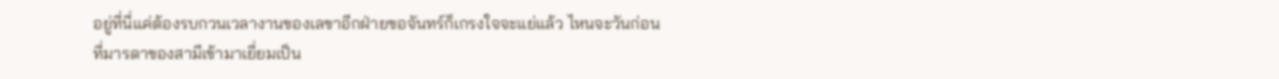อยู่ที่นี่แค่ต้องรบกวนเวลางานของเลขาอีกฝ่ายขอจันทร์ก็เกรงใจจะแย่แล้ว ไหนจะวันก่อนที่มารดาของสามีเข้ามาเยี่ยมเป็น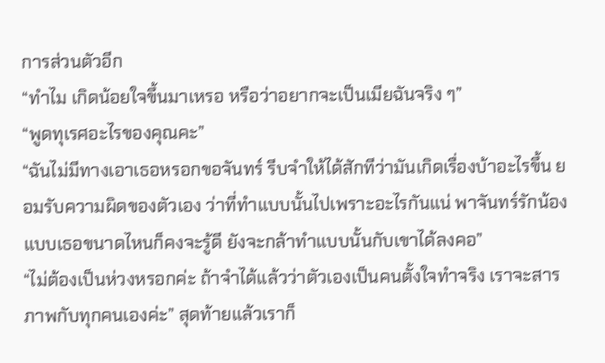การส่วนตัวอีก
“ทำไม เกิดน้อยใจขึ้นมาเหรอ หรือว่าอยากจะเป็นเมียฉันจริง ๆ”
“พูดทุเรศอะไรของคุณคะ”
“ฉันไม่มีทางเอาเธอหรอกขอจันทร์ รีบจำให้ได้สักทีว่ามันเกิดเรื่องบ้าอะไรขึ้น ยอมรับความผิดของตัวเอง ว่าที่ทำแบบนั้นไปเพราะอะไรกันแน่ พาจันทร์รักน้องแบบเธอขนาดไหนก็คงจะรู้ดี ยังจะกล้าทำแบบนั้นกับเขาได้ลงคอ”
“ไม่ต้องเป็นห่วงหรอกค่ะ ถ้าจำได้แล้วว่าตัวเองเป็นคนตั้งใจทำจริง เราจะสารภาพกับทุกคนเองค่ะ” สุดท้ายแล้วเราก็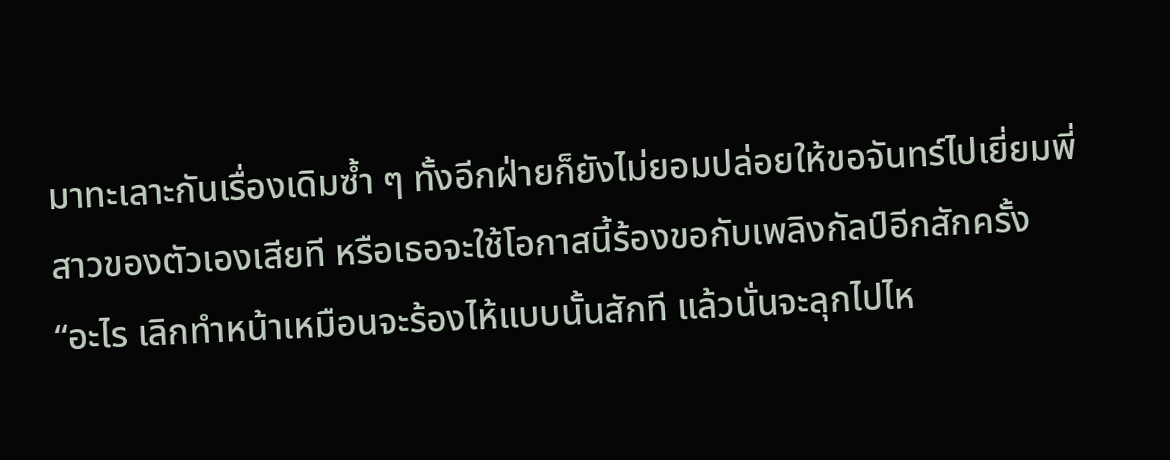มาทะเลาะกันเรื่องเดิมซ้ำ ๆ ทั้งอีกฝ่ายก็ยังไม่ยอมปล่อยให้ขอจันทร์ไปเยี่ยมพี่สาวของตัวเองเสียที หรือเธอจะใช้โอกาสนี้ร้องขอกับเพลิงกัลป์อีกสักครั้ง
“อะไร เลิกทำหน้าเหมือนจะร้องไห้แบบนั้นสักที แล้วนั่นจะลุกไปไห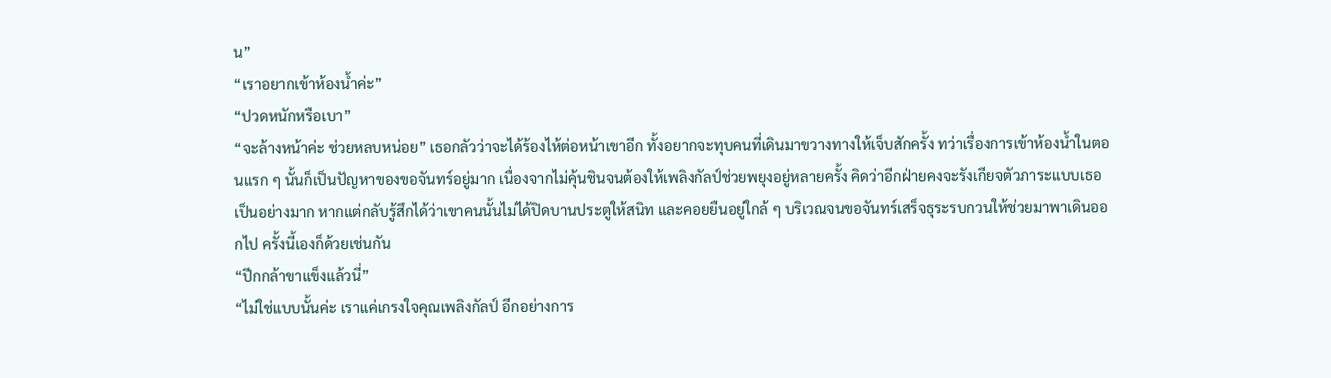น”
“เราอยากเข้าห้องน้ำค่ะ”
“ปวดหนักหรือเบา”
“จะล้างหน้าค่ะ ช่วยหลบหน่อย” เธอกลัวว่าจะได้ร้องไห้ต่อหน้าเขาอีก ทั้งอยากจะทุบคนที่เดินมาขวางทางให้เจ็บสักครั้ง ทว่าเรื่องการเข้าห้องน้ำในตอนแรก ๆ นั้นก็เป็นปัญหาของขอจันทร์อยู่มาก เนื่องจากไม่คุ้นชินจนต้องให้เพลิงกัลป์ช่วยพยุงอยู่หลายครั้ง คิดว่าอีกฝ่ายคงจะรังเกียจตัวภาระแบบเธอเป็นอย่างมาก หากแต่กลับรู้สึกได้ว่าเขาคนนั้นไม่ได้ปิดบานประตูให้สนิท และคอยยืนอยู่ใกล้ ๆ บริเวณจนขอจันทร์เสร็จธุระรบกวนให้ช่วยมาพาเดินออกไป ครั้งนี้เองก็ด้วยเช่นกัน
“ปีกกล้าขาแข็งแล้วนี่”
“ไม่ใช่แบบนั้นค่ะ เราแค่เกรงใจคุณเพลิงกัลป์ อีกอย่างการ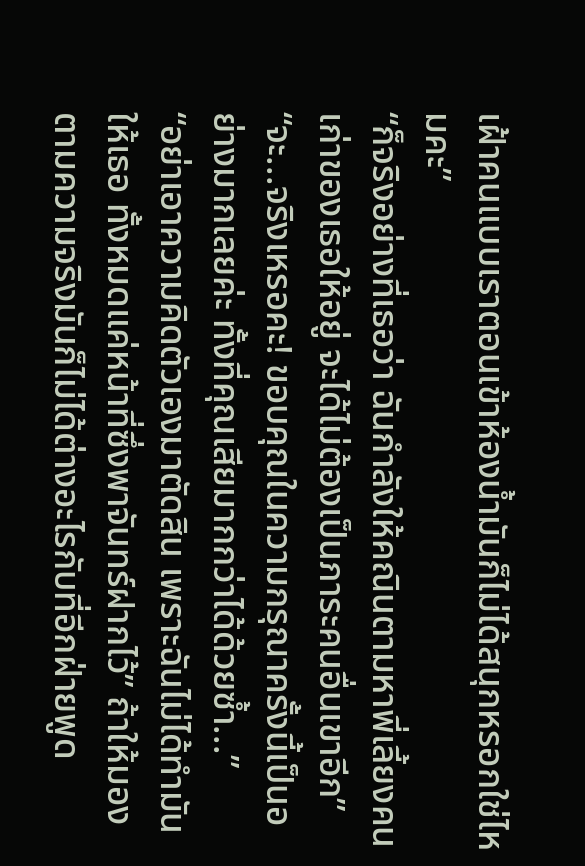เฝ้าคนแบบเราตอนเข้าห้องน้ำมันก็ไม่ได้สนุกหรอกใช่ไหมคะ”
“ก็จริงอย่างที่เธอว่า ฉันกำลังให้คณินตามหาพี่เลี้ยงคนเก่าของเธอให้อยู่ จะได้ไม่ต้องเป็นภาระคนอื่นเขาอีก”
“จะ...จริงเหรอคะ! ขอบคุณในความกรุณาครั้งนี้เป็นอย่างมากเลยค่ะ ทั้งที่คุณเสียมากกว่าได้ด้วยซ้ำ...”
“อย่าเอาความคิดตัวเองมาตัดสิน เพราะฉันไม่ได้ทำมันให้เธอ ทั้งหมดแค่หน้าที่ซึ่งพาจันทร์ฝากไว้” ถ้าให้มองตามความจริงมันก็ไม่ได้ต่างอะไรกับที่อีกฝ่ายพูด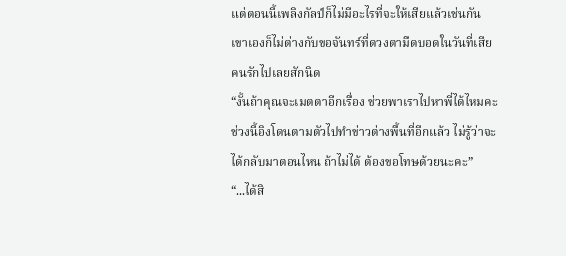แต่ตอนนี้เพลิงกัลป์ก็ไม่มีอะไรที่จะให้เสียแล้วเช่นกัน เขาเองก็ไม่ต่างกับขอจันทร์ที่ดวงตามืดบอดในวันที่เสียคนรักไปเลยสักนิด
“งั้นถ้าคุณจะเมตตาอีกเรื่อง ช่วยพาเราไปหาพี่ได้ไหมคะ ช่วงนี้อิงโดนตามตัวไปทำข่าวต่างพื้นที่อีกแล้ว ไม่รู้ว่าจะได้กลับมาตอนไหน ถ้าไม่ได้ ต้องขอโทษด้วยนะคะ”
“...ได้สิ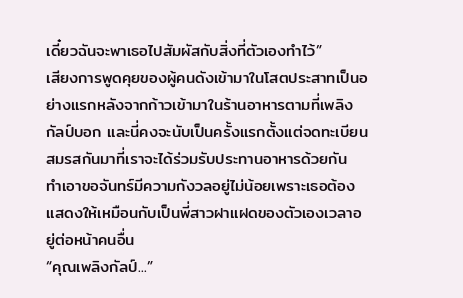เดี๋ยวฉันจะพาเธอไปสัมผัสกับสิ่งที่ตัวเองทำไว้”
เสียงการพูดคุยของผู้คนดังเข้ามาในโสตประสาทเป็นอย่างแรกหลังจากก้าวเข้ามาในร้านอาหารตามที่เพลิงกัลป์บอก และนี่คงจะนับเป็นครั้งแรกตั้งแต่จดทะเบียนสมรสกันมาที่เราจะได้ร่วมรับประทานอาหารด้วยกัน ทำเอาขอจันทร์มีความกังวลอยู่ไม่น้อยเพราะเธอต้องแสดงให้เหมือนกับเป็นพี่สาวฝาแฝดของตัวเองเวลาอยู่ต่อหน้าคนอื่น
“คุณเพลิงกัลป์...”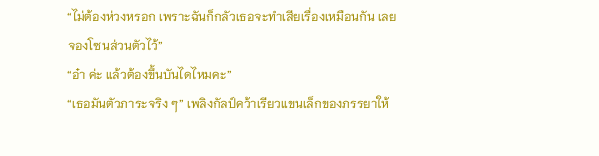“ไม่ต้องห่วงหรอก เพราะฉันก็กลัวเธอจะทำเสียเรื่องเหมือนกัน เลยจองโซนส่วนตัวไว้”
“อ๋า ค่ะ แล้วต้องขึ้นบันไดไหมคะ”
“เธอมันตัวภาระจริง ๆ” เพลิงกัลป์คว้าเรียวแขนเล็กของภรรยาให้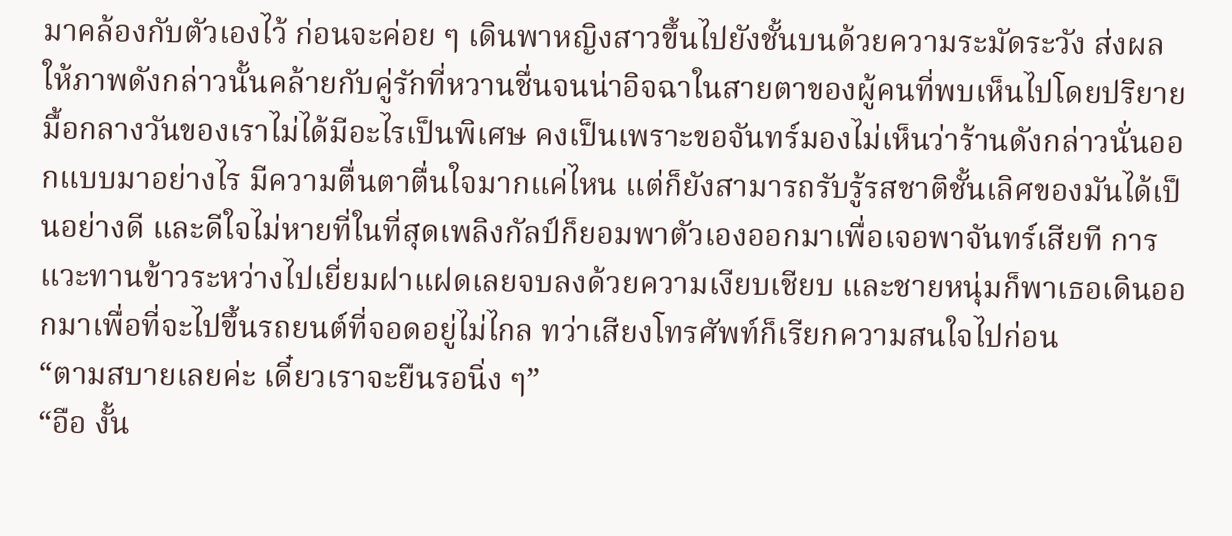มาคล้องกับตัวเองไว้ ก่อนจะค่อย ๆ เดินพาหญิงสาวขึ้นไปยังชั้นบนด้วยความระมัดระวัง ส่งผลให้ภาพดังกล่าวนั้นคล้ายกับคู่รักที่หวานชื่นจนน่าอิจฉาในสายตาของผู้คนที่พบเห็นไปโดยปริยาย
มื้อกลางวันของเราไม่ได้มีอะไรเป็นพิเศษ คงเป็นเพราะขอจันทร์มองไม่เห็นว่าร้านดังกล่าวนั่นออกแบบมาอย่างไร มีความตื่นตาตื่นใจมากแค่ไหน แต่ก็ยังสามารถรับรู้รสชาติชั้นเลิศของมันได้เป็นอย่างดี และดีใจไม่หายที่ในที่สุดเพลิงกัลป์ก็ยอมพาตัวเองออกมาเพื่อเจอพาจันทร์เสียที การแวะทานข้าวระหว่างไปเยี่ยมฝาแฝดเลยจบลงด้วยความเงียบเชียบ และชายหนุ่มก็พาเธอเดินออกมาเพื่อที่จะไปขึ้นรถยนต์ที่จอดอยู่ไม่ไกล ทว่าเสียงโทรศัพท์ก็เรียกความสนใจไปก่อน
“ตามสบายเลยค่ะ เดี๋ยวเราจะยืนรอนิ่ง ๆ”
“อือ งั้น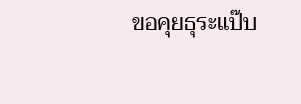ขอคุยธุระแป๊บ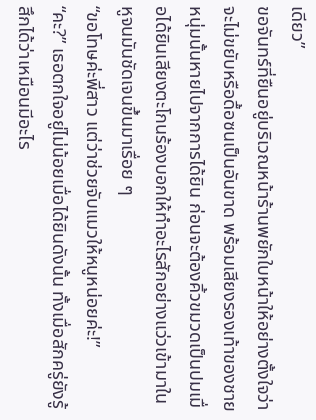เดียว”
ขอจันทร์ที่ยืนอยู่บริเวณหน้าร้านพยักใบหน้าให้อย่างตั้งใจว่าจะไม่ขยับหรือดื้อซนเป็นอันขาด พร้อมเสียงรองเท้าของชายหนุ่มนั้นหายไปจากการได้ยิน ก่อนจะต้องคิ้วขมวดเป็นปมเมื่อได้ยินเสียงตะโกนร้องบอกให้ทำอะไรสักอย่างแว่วเข้ามาในหูจนมันชัดเจนขึ้นมาเรื่อย ๆ
“ขอโทษค่ะพี่สาว แต่ว่าช่วยจับแมวให้หนูหน่อยค่ะ!”
“คะ?” เธอตกใจอยู่ไม่น้อยเมื่อได้ยินดังนั้น ทั้งเมื่อสักครู่ยังรู้สึกได้ว่าเหมือนมีอะไร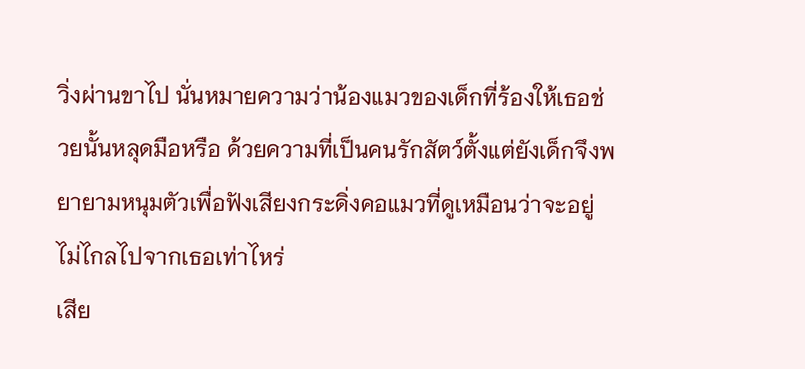วิ่งผ่านขาไป นั่นหมายความว่าน้องแมวของเด็กที่ร้องให้เธอช่วยนั้นหลุดมือหรือ ด้วยความที่เป็นคนรักสัตว์ตั้งแต่ยังเด็กจึงพยายามหนุมตัวเพื่อฟังเสียงกระดิ่งคอแมวที่ดูเหมือนว่าจะอยู่ไม่ไกลไปจากเธอเท่าไหร่
เสีย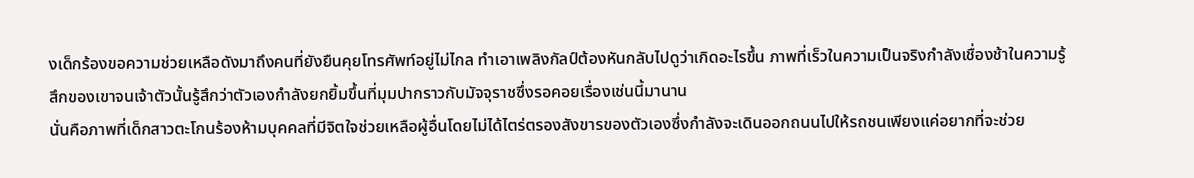งเด็กร้องขอความช่วยเหลือดังมาถึงคนที่ยังยืนคุยโทรศัพท์อยู่ไม่ไกล ทำเอาเพลิงกัลป์ต้องหันกลับไปดูว่าเกิดอะไรขึ้น ภาพที่เร็วในความเป็นจริงกำลังเชื่องช้าในความรู้สึกของเขาจนเจ้าตัวนั้นรู้สึกว่าตัวเองกำลังยกยิ้มขึ้นที่มุมปากราวกับมัจจุราชซึ่งรอคอยเรื่องเช่นนี้มานาน
นั่นคือภาพที่เด็กสาวตะโกนร้องห้ามบุคคลที่มีจิตใจช่วยเหลือผู้อื่นโดยไม่ได้ไตร่ตรองสังขารของตัวเองซึ่งกำลังจะเดินออกถนนไปให้รถชนเพียงแค่อยากที่จะช่วย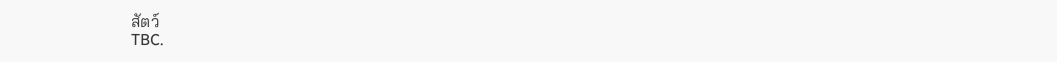สัตว์
TBC.